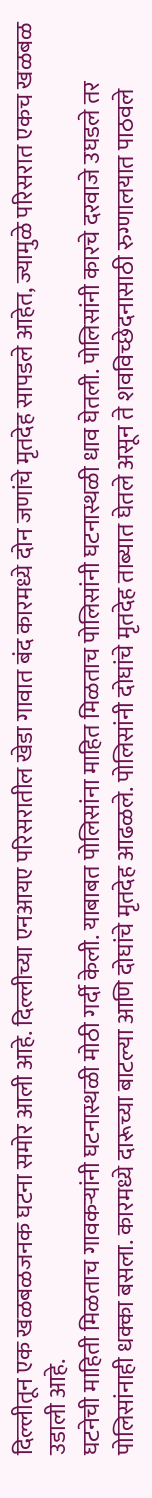दिल्लीतून एक खळबळजनक घटना समोर आली आहे. दिल्लीच्या एनआयए परिसरातील खेडा गावात बंद कारमध्ये दोन जणांचे मृतदेह सापडले आहेत, ज्यामुळे परिसरात एकच खळबळ उडाली आहे.
घटनेची माहिती मिळताच गावकऱ्यांनी घटनास्थळी मोठी गर्दी केली. याबाबत पोलिसांना माहित मिळताच पोलिसांनी घटनास्थळी धाव घेतली. पोलिसांनी कारचे दरवाजे उघडले तर पोलिसांनाही धक्का बसला. कारमध्ये दारूच्या बाटल्या आणि दोघांचे मृतदेह आढळले. पोलिसांनी दोघांचे मृतदेह ताब्यात घेतले असून ते शवविच्छेदनासाठी रुग्णालयात पाठवले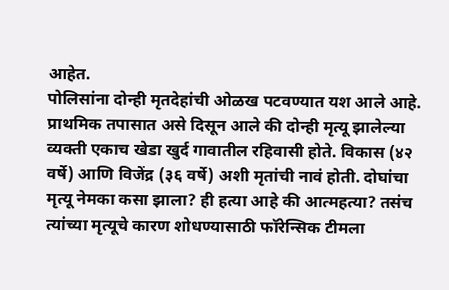आहेत.
पोलिसांना दोन्ही मृतदेहांची ओळख पटवण्यात यश आले आहे. प्राथमिक तपासात असे दिसून आले की दोन्ही मृत्यू झालेल्या व्यक्ती एकाच खेडा खुर्द गावातील रहिवासी होते. विकास (४२ वर्षे) आणि विजेंद्र (३६ वर्षे) अशी मृतांची नावं होती. दोघांचा मृत्यू नेमका कसा झाला? ही हत्या आहे की आत्महत्या? तसंच त्यांच्या मृत्यूचे कारण शोधण्यासाठी फॉरेन्सिक टीमला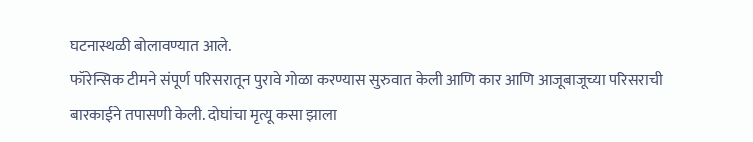घटनास्थळी बोलावण्यात आले.
फॉरेन्सिक टीमने संपूर्ण परिसरातून पुरावे गोळा करण्यास सुरुवात केली आणि कार आणि आजूबाजूच्या परिसराची बारकाईने तपासणी केली. दोघांचा मृत्यू कसा झाला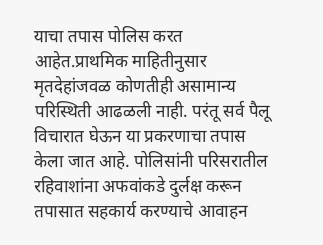याचा तपास पोलिस करत आहेत.प्राथमिक माहितीनुसार मृतदेहांजवळ कोणतीही असामान्य परिस्थिती आढळली नाही. परंतू सर्व पैलू विचारात घेऊन या प्रकरणाचा तपास केला जात आहे. पोलिसांनी परिसरातील रहिवाशांना अफवांकडे दुर्लक्ष करून तपासात सहकार्य करण्याचे आवाहन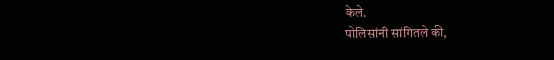केले.
पोलिसांनी सांगितले की,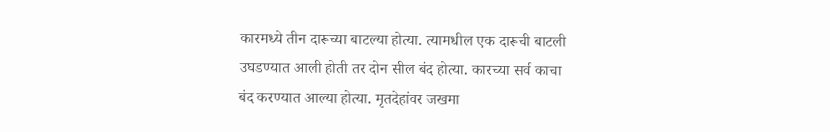कारमध्ये तीन दारूच्या बाटल्या होत्या. त्यामधील एक दारूची बाटली उघडण्यात आली होती तर दोन सील बंद होत्या. कारच्या सर्व काचा बंद करण्यात आल्या होत्या. मृतदेहांवर जखमा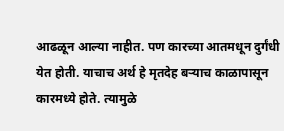आढळून आल्या नाहीत. पण कारच्या आतमधून दुर्गंधी येत होती. याचाच अर्थ हे मृतदेह बऱ्याच काळापासून कारमध्ये होते. त्यामुळे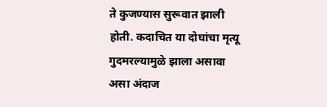ते कुजण्यास सुरूवात झाली होती. कदाचित या दोघांचा मृत्यू गुदमरल्यामुळे झाला असावा असा अंदाज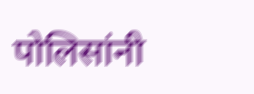पोलिसांनी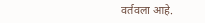वर्तवला आहे.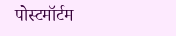पोस्टमॉर्टम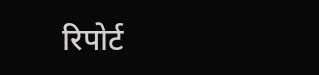रिपोर्ट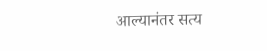आल्यानंतर सत्य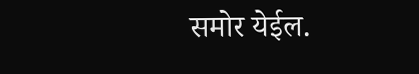समोर येईल.